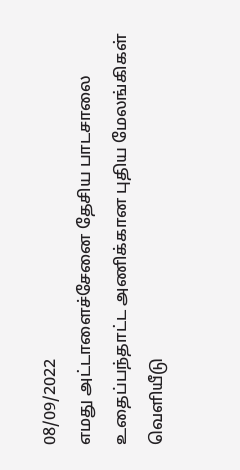08/09/2022
எமது அட்டாளைச்சேனை தேசிய பாடசாலை உதைப்பந்தாட்ட அணிக்கான புதிய மேலங்கிகள் வெளியீடு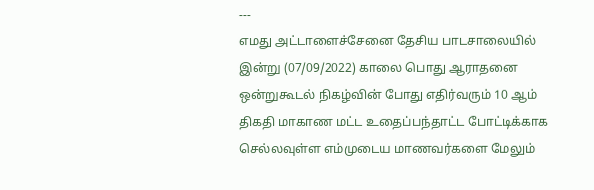---
எமது அட்டாளைச்சேனை தேசிய பாடசாலையில் இன்று (07/09/2022) காலை பொது ஆராதனை ஒன்றுகூடல் நிகழ்வின் போது எதிர்வரும் 10 ஆம் திகதி மாகாண மட்ட உதைப்பந்தாட்ட போட்டிக்காக செல்லவுள்ள எம்முடைய மாணவர்களை மேலும்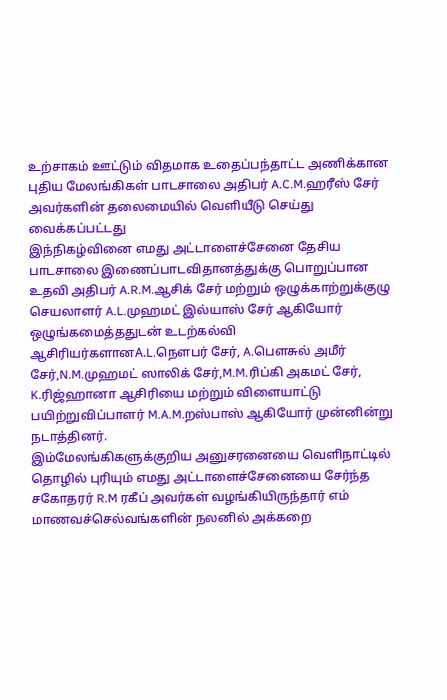உற்சாகம் ஊட்டும் விதமாக உதைப்பந்தாட்ட அணிக்கான புதிய மேலங்கிகள் பாடசாலை அதிபர் A.C.M.ஹரீஸ் சேர் அவர்களின் தலைமையில் வெளியீடு செய்து வைக்கப்பட்டது
இந்நிகழ்வினை எமது அட்டாளைச்சேனை தேசிய பாடசாலை இணைப்பாடவிதானத்துக்கு பொறுப்பான உதவி அதிபர் A.R.M.ஆசிக் சேர் மற்றும் ஒழுக்காற்றுக்குழு செயலாளர் A.L.முஹமட் இல்யாஸ் சேர் ஆகியோர் ஒழுங்கமைத்ததுடன் உடற்கல்வி ஆசிரியர்களானA.L.நௌபர் சேர், A.பௌசுல் அமீர் சேர்,N.M.முஹமட் ஸாலிக் சேர்,M.M.ரிப்கி அகமட் சேர், K.ரிஜ்ஹானா ஆசிரியை மற்றும் விளையாட்டு பயிற்றுவிப்பாளர் M.A.M.றஸ்பாஸ் ஆகியோர் முன்னின்று நடாத்தினர்.
இம்மேலங்கிகளுக்குறிய அனுசரனையை வெளிநாட்டில் தொழில் புரியும் எமது அட்டாளைச்சேனையை சேர்ந்த சகோதரர் R.M ரகீப் அவர்கள் வழங்கியிருந்தார் எம் மாணவச்செல்வங்களின் நலனில் அக்கறை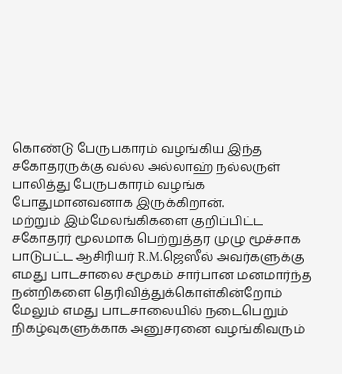கொண்டு பேருபகாரம் வழங்கிய இந்த சகோதரருக்கு வல்ல அல்லாஹ் நல்லருள் பாலித்து பேருபகாரம் வழங்க போதுமானவனாக இருக்கிறான்.
மற்றும் இம்மேலங்கிகளை குறிப்பிட்ட சகோதரர் மூலமாக பெற்றுத்தர முழு மூச்சாக பாடுபட்ட ஆசிரியர் R.M.ஜெஸீல் அவர்களுக்கு எமது பாடசாலை சமூகம் சார்பான மனமார்ந்த நன்றிகளை தெரிவித்துக்கொள்கின்றோம்
மேலும் எமது பாடசாலையில் நடைபெறும் நிகழ்வுகளுக்காக அனுசரனை வழங்கிவரும்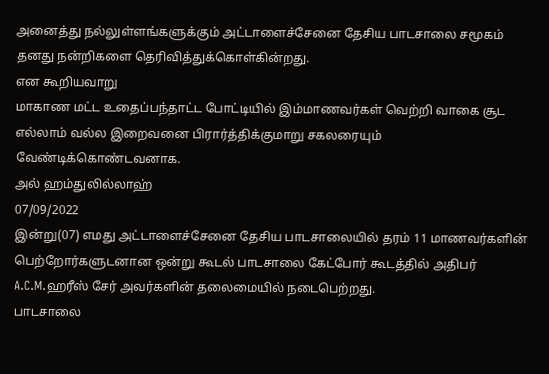அனைத்து நல்லுள்ளங்களுக்கும் அட்டாளைச்சேனை தேசிய பாடசாலை சமூகம் தனது நன்றிகளை தெரிவித்துக்கொள்கின்றது.
என கூறியவாறு
மாகாண மட்ட உதைப்பந்தாட்ட போட்டியில் இம்மாணவர்கள் வெற்றி வாகை சூட எல்லாம் வல்ல இறைவனை பிரார்த்திக்குமாறு சகலரையும் வேண்டிக்கொண்டவனாக.
அல் ஹம்துலில்லாஹ்
07/09/2022
இன்று(07) எமது அட்டாளைச்சேனை தேசிய பாடசாலையில் தரம் 11 மாணவர்களின் பெற்றோர்களுடனான ஒன்று கூடல் பாடசாலை கேட்போர் கூடத்தில் அதிபர் A.C.M.ஹரீஸ் சேர் அவர்களின் தலைமையில் நடைபெற்றது.
பாடசாலை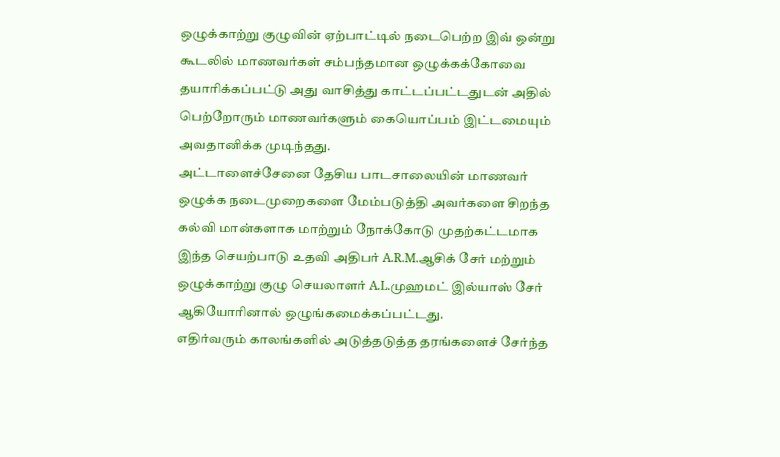ஒழுக்காற்று குழுவின் ஏற்பாட்டில் நடைபெற்ற இவ் ஒன்று கூடலில் மாணவர்கள் சம்பந்தமான ஒழுக்கக்கோவை தயாரிக்கப்பட்டு அது வாசித்து காட்டப்பட்டதுடன் அதில் பெற்றோரும் மாணவர்களும் கையொப்பம் இட்டமையும் அவதானிக்க முடிந்தது.
அட்டாளைச்சேனை தேசிய பாடசாலையின் மாணவர் ஒழுக்க நடைமுறைகளை மேம்படுத்தி அவர்களை சிறந்த கல்வி மான்களாக மாற்றும் நோக்கோடு முதற்கட்டமாக இந்த செயற்பாடு உதவி அதிபர் A.R.M.ஆசிக் சேர் மற்றும் ஒழுக்காற்று குழு செயலாளர் A.L.முஹமட் இல்யாஸ் சேர் ஆகியோரினால் ஒழுங்கமைக்கப்பட்டது.
எதிர்வரும் காலங்களில் அடுத்தடுத்த தரங்களைச் சேர்ந்த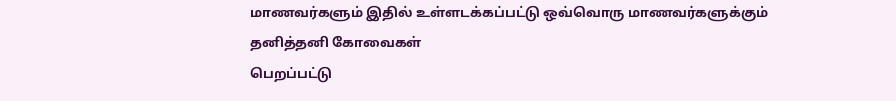மாணவர்களும் இதில் உள்ளடக்கப்பட்டு ஒவ்வொரு மாணவர்களுக்கும் தனித்தனி கோவைகள்
பெறப்பட்டு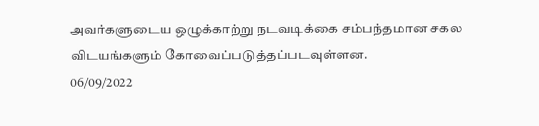அவர்களுடைய ஒழுக்காற்று நடவடிக்கை சம்பந்தமான சகல விடயங்களும் கோவைப்படுத்தப்படவுள்ளன.
06/09/2022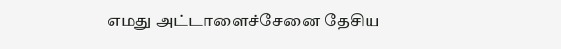எமது அட்டாளைச்சேனை தேசிய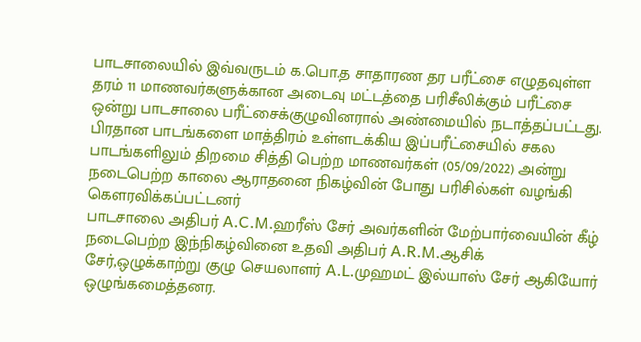பாடசாலையில் இவ்வருடம் க.பொ.த சாதாரண தர பரீட்சை எழுதவுள்ள தரம் 11 மாணவர்களுக்கான அடைவு மட்டத்தை பரிசீலிக்கும் பரீட்சை ஒன்று பாடசாலை பரீட்சைக்குழுவினரால் அண்மையில் நடாத்தப்பட்டது.
பிரதான பாடங்களை மாத்திரம் உள்ளடக்கிய இப்பரீட்சையில் சகல பாடங்களிலும் திறமை சித்தி பெற்ற மாணவர்கள் (05/09/2022) அன்று நடைபெற்ற காலை ஆராதனை நிகழ்வின் போது பரிசில்கள் வழங்கி கௌரவிக்கப்பட்டனர்
பாடசாலை அதிபர் A.C.M.ஹரீஸ் சேர் அவர்களின் மேற்பார்வையின் கீழ் நடைபெற்ற இந்நிகழ்வினை உதவி அதிபர் A.R.M.ஆசிக் சேர்,ஒழுக்காற்று குழு செயலாளர் A.L.முஹமட் இல்யாஸ் சேர் ஆகியோர் ஒழுங்கமைத்தனர.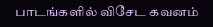பாடங்களில் விசேட கவனம்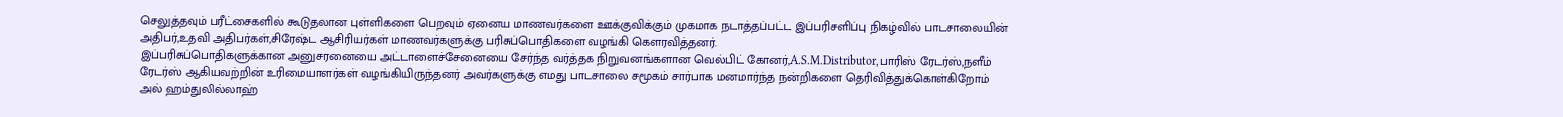செலுத்தவும் பரீட்சைகளில் கூடுதலான புள்ளிகளை பெறவும் ஏனைய மாணவர்களை ஊக்குவிக்கும் முகமாக நடாத்தப்பட்ட இப்பரிசளிப்பு நிகழ்வில் பாடசாலையின் அதிபர்,உதவி அதிபர்கள்,சிரேஷ்ட ஆசிரியர்கள் மாணவர்களுக்கு பரிசுப்பொதிகளை வழங்கி கௌரவித்தனர்.
இப்பரிசுப்பொதிகளுக்கான அனுசரனையை அட்டாளைச்சேனையை சேர்ந்த வர்த்தக நிறுவனங்களான வெல்பிட் கோனர்,A.S.M.Distributor,பாரிஸ் ரேடர்ஸ்,நளீம் ரேடர்ஸ் ஆகியவற்றின் உரிமையாளர்கள் வழங்கியிருந்தனர் அவர்களுக்கு எமது பாடசாலை சமூகம் சார்பாக மனமார்ந்த நன்றிகளை தெரிவித்துக்கொள்கிறோம்
அல் ஹம்துலில்லாஹ்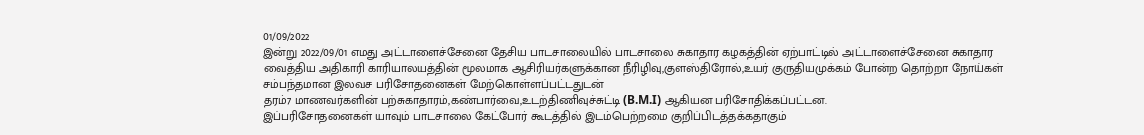01/09/2022
இன்று 2022/09/01 எமது அட்டாளைச்சேனை தேசிய பாடசாலையில் பாடசாலை சுகாதார கழகத்தின் ஏற்பாட்டில் அட்டாளைச்சேனை சுகாதார வைத்திய அதிகாரி காரியாலயத்தின் மூலமாக ஆசிரியர்களுக்கான நீரிழிவு,குளஸ்திரோல்,உயர் குருதியமுக்கம் போன்ற தொற்றா நோய்கள் சம்பந்தமான இலவச பரிசோதனைகள் மேற்கொள்ளப்பட்டதுடன்
தரம்7 மாணவர்களின் பற்சுகாதாரம்,கண்பார்வை,உடற்திணிவுச்சுட்டி (B.M.I) ஆகியன பரிசோதிக்கப்பட்டன.
இப்பரிசோதனைகள் யாவும் பாடசாலை கேட்போர் கூடத்தில் இடம்பெற்றமை குறிப்பிடத்தக்கதாகும்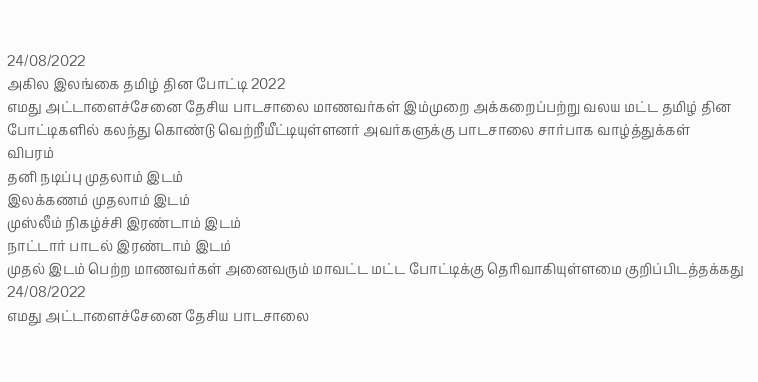24/08/2022
அகில இலங்கை தமிழ் தின போட்டி 2022
எமது அட்டாளைச்சேனை தேசிய பாடசாலை மாணவர்கள் இம்முறை அக்கறைப்பற்று வலய மட்ட தமிழ் தின போட்டிகளில் கலந்து கொண்டு வெற்றீயீட்டியுள்ளனர் அவர்களுக்கு பாடசாலை சார்பாக வாழ்த்துக்கள்
விபரம்
தனி நடிப்பு முதலாம் இடம்
இலக்கணம் முதலாம் இடம்
முஸ்லீம் நிகழ்ச்சி இரண்டாம் இடம்
நாட்டார் பாடல் இரண்டாம் இடம்
முதல் இடம் பெற்ற மாணவர்கள் அனைவரும் மாவட்ட மட்ட போட்டிக்கு தெரிவாகியுள்ளமை குறிப்பிடத்தக்கது
24/08/2022
எமது அட்டாளைச்சேனை தேசிய பாடசாலை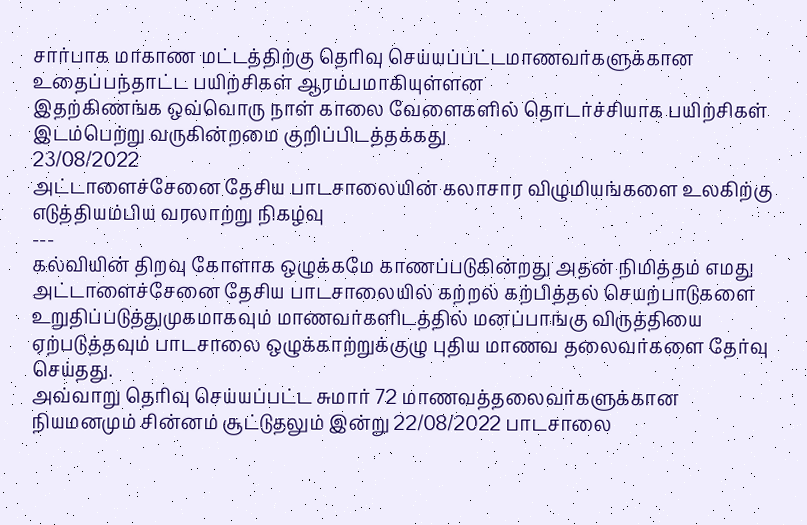சார்பாக மாகாண மட்டத்திற்கு தெரிவு செய்யப்பட்டமாணவர்களுக்கான உதைப்பந்தாட்ட பயிற்சிகள் ஆரம்பமாகியுள்ளன
இதற்கிணங்க ஒவ்வொரு நாள் காலை வேளைகளில் தொடர்ச்சியாக பயிற்சிகள் இடம்பெற்று வருகின்றமை குறிப்பிடத்தக்கது
23/08/2022
அட்டாளைச்சேனை தேசிய பாடசாலையின் கலாசார விழுமியங்களை உலகிற்கு எடுத்தியம்பிய வரலாற்று நிகழ்வு
---
கல்வியின் திறவு கோளாக ஒழுக்கமே காணப்படுகின்றது அதன் நிமித்தம் எமது அட்டாளைச்சேனை தேசிய பாடசாலையில் கற்றல் கற்பித்தல் செயற்பாடுகளை உறுதிப்படுத்துமுகமாகவும் மாணவர்களிடத்தில் மனப்பாங்கு விருத்தியை ஏற்படுத்தவும் பாடசாலை ஒழுக்காற்றுக்குழு புதிய மாணவ தலைவர்களை தேர்வு செய்தது.
அவ்வாறு தெரிவு செய்யப்பட்ட சுமார் 72 மாணவத்தலைவர்களுக்கான நியமனமும் சின்னம் சூட்டுதலும் இன்று 22/08/2022 பாடசாலை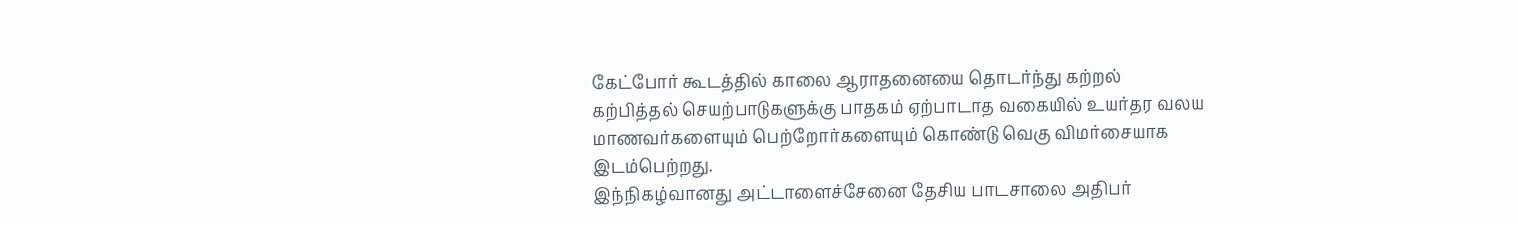கேட்போர் கூடத்தில் காலை ஆராதனையை தொடர்ந்து கற்றல் கற்பித்தல் செயற்பாடுகளுக்கு பாதகம் ஏற்பாடாத வகையில் உயர்தர வலய மாணவர்களையும் பெற்றோர்களையும் கொண்டு வெகு விமர்சையாக இடம்பெற்றது.
இந்நிகழ்வானது அட்டாளைச்சேனை தேசிய பாடசாலை அதிபர்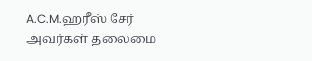A.C.M.ஹரீஸ் சேர் அவர்கள் தலைமை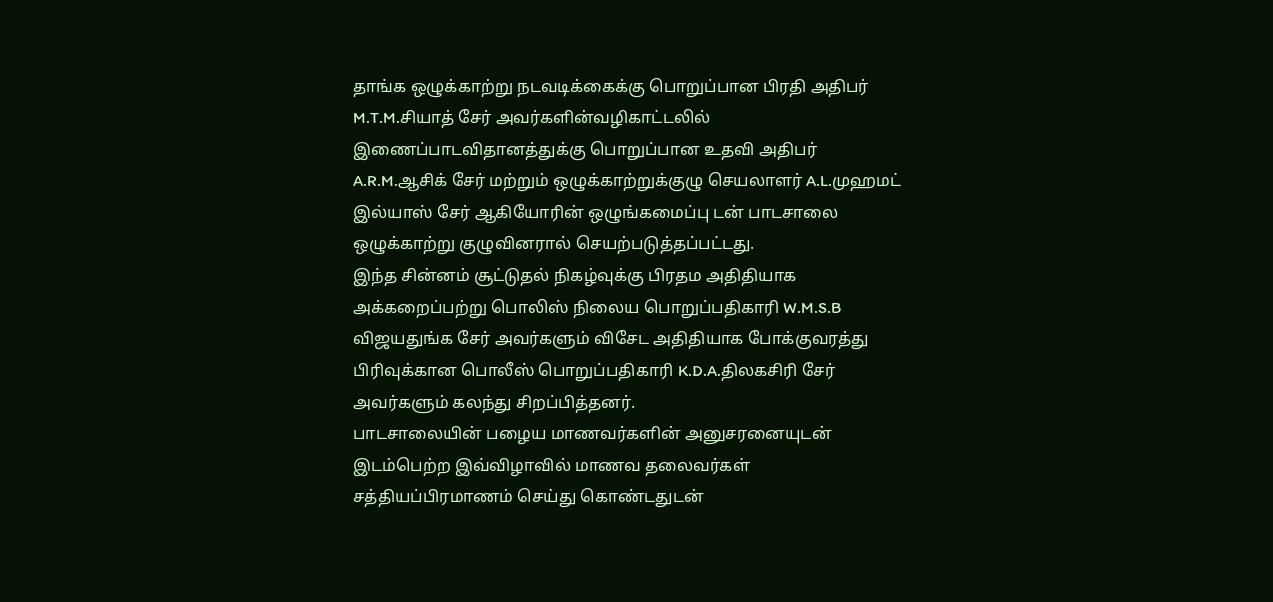தாங்க ஒழுக்காற்று நடவடிக்கைக்கு பொறுப்பான பிரதி அதிபர் M.T.M.சியாத் சேர் அவர்களின்வழிகாட்டலில் இணைப்பாடவிதானத்துக்கு பொறுப்பான உதவி அதிபர் A.R.M.ஆசிக் சேர் மற்றும் ஒழுக்காற்றுக்குழு செயலாளர் A.L.முஹமட் இல்யாஸ் சேர் ஆகியோரின் ஒழுங்கமைப்பு டன் பாடசாலை ஒழுக்காற்று குழுவினரால் செயற்படுத்தப்பட்டது.
இந்த சின்னம் சூட்டுதல் நிகழ்வுக்கு பிரதம அதிதியாக அக்கறைப்பற்று பொலிஸ் நிலைய பொறுப்பதிகாரி W.M.S.B விஜயதுங்க சேர் அவர்களும் விசேட அதிதியாக போக்குவரத்து பிரிவுக்கான பொலீஸ் பொறுப்பதிகாரி K.D.A.திலகசிரி சேர் அவர்களும் கலந்து சிறப்பித்தனர்.
பாடசாலையின் பழைய மாணவர்களின் அனுசரனையுடன் இடம்பெற்ற இவ்விழாவில் மாணவ தலைவர்கள் சத்தியப்பிரமாணம் செய்து கொண்டதுடன்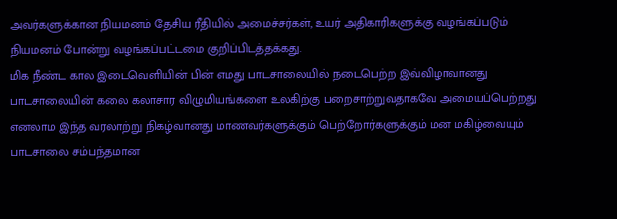அவர்களுக்கான நியமனம் தேசிய ரீதியில் அமைச்சர்கள், உயர் அதிகாரிகளுக்கு வழங்கப்படும் நியமனம் போன்று வழங்கப்பட்டமை குறிப்பிடத்தக்கது.
மிக நீண்ட கால இடைவெளியின் பின் எமது பாடசாலையில் நடைபெற்ற இவ்விழாவானது பாடசாலையின் கலை கலாசார விழுமியங்களை உலகிற்கு பறைசாற்றுவதாகவே அமையப்பெற்றது எனலாம இந்த வரலாற்று நிகழ்வானது மாணவர்களுக்கும் பெற்றோர்களுக்கும் மன மகிழ்வையும் பாடசாலை சம்பந்தமான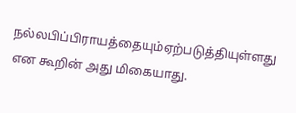நல்லபிப்பிராயத்தையும்ஏற்படுத்தியுள்ளது என கூறின் அது மிகையாது.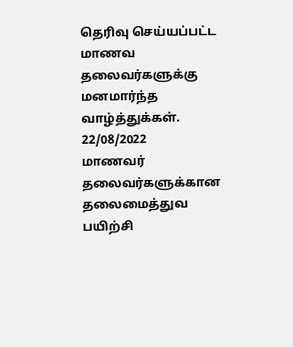தெரிவு செய்யப்பட்ட மாணவ தலைவர்களுக்கு மனமார்ந்த வாழ்த்துக்கள்.
22/08/2022
மாணவர் தலைவர்களுக்கான தலைமைத்துவ பயிற்சி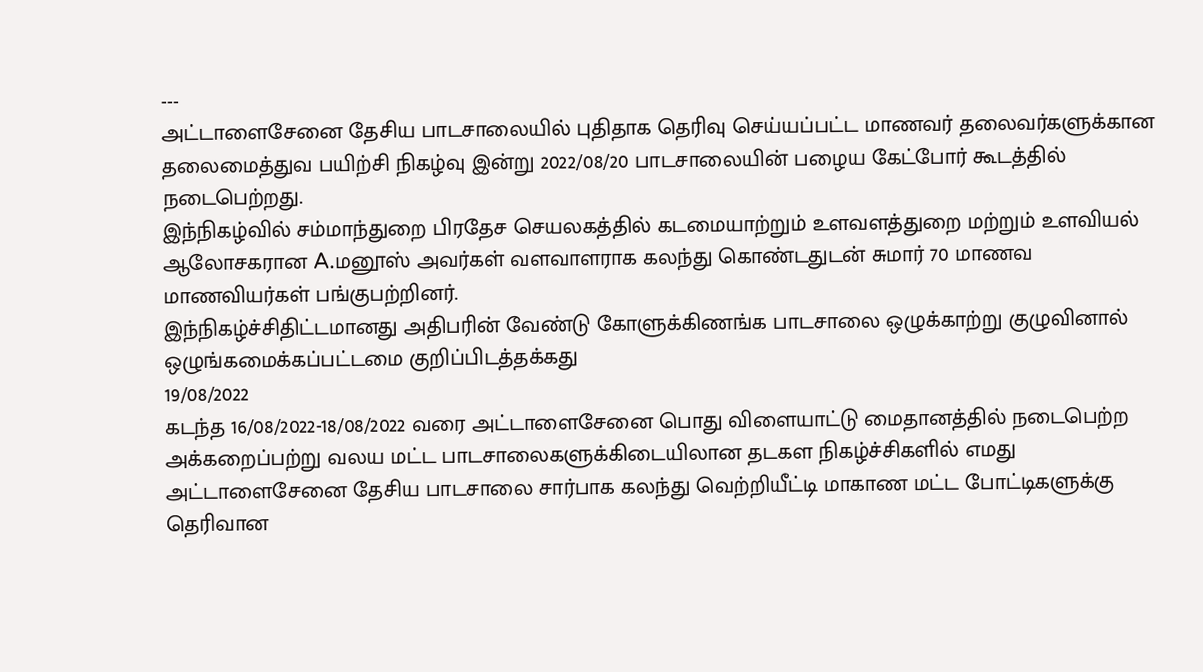---
அட்டாளைசேனை தேசிய பாடசாலையில் புதிதாக தெரிவு செய்யப்பட்ட மாணவர் தலைவர்களுக்கான தலைமைத்துவ பயிற்சி நிகழ்வு இன்று 2022/08/20 பாடசாலையின் பழைய கேட்போர் கூடத்தில் நடைபெற்றது.
இந்நிகழ்வில் சம்மாந்துறை பிரதேச செயலகத்தில் கடமையாற்றும் உளவளத்துறை மற்றும் உளவியல் ஆலோசகரான A.மனூஸ் அவர்கள் வளவாளராக கலந்து கொண்டதுடன் சுமார் 70 மாணவ மாணவியர்கள் பங்குபற்றினர்.
இந்நிகழ்ச்சிதிட்டமானது அதிபரின் வேண்டு கோளுக்கிணங்க பாடசாலை ஒழுக்காற்று குழுவினால் ஒழுங்கமைக்கப்பட்டமை குறிப்பிடத்தக்கது
19/08/2022
கடந்த 16/08/2022-18/08/2022 வரை அட்டாளைசேனை பொது விளையாட்டு மைதானத்தில் நடைபெற்ற அக்கறைப்பற்று வலய மட்ட பாடசாலைகளுக்கிடையிலான தடகள நிகழ்ச்சிகளில் எமது அட்டாளைசேனை தேசிய பாடசாலை சார்பாக கலந்து வெற்றியீட்டி மாகாண மட்ட போட்டிகளுக்கு தெரிவான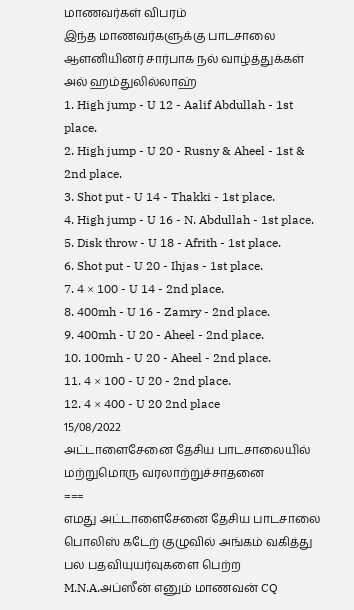மாணவர்கள் விபரம்
இந்த மாணவர்களுக்கு பாடசாலை ஆளனியினர் சார்பாக நல் வாழ்த்துக்கள்
அல் ஹம்துலில்லாஹ்
1. High jump - U 12 - Aalif Abdullah - 1st place.
2. High jump - U 20 - Rusny & Aheel - 1st & 2nd place.
3. Shot put - U 14 - Thakki - 1st place.
4. High jump - U 16 - N. Abdullah - 1st place.
5. Disk throw - U 18 - Afrith - 1st place.
6. Shot put - U 20 - Ihjas - 1st place.
7. 4 × 100 - U 14 - 2nd place.
8. 400mh - U 16 - Zamry - 2nd place.
9. 400mh - U 20 - Aheel - 2nd place.
10. 100mh - U 20 - Aheel - 2nd place.
11. 4 × 100 - U 20 - 2nd place.
12. 4 × 400 - U 20 2nd place
15/08/2022
அட்டாளைசேனை தேசிய பாடசாலையில் மற்றுமொரு வரலாற்றுச்சாதனை
===
எமது அட்டாளைசேனை தேசிய பாடசாலை பொலிஸ் கடேற் குழுவில் அங்கம் வகித்து பல பதவியுயர்வுகளை பெற்ற M.N.A.அப்ஸீன் எனும் மாணவன் CQ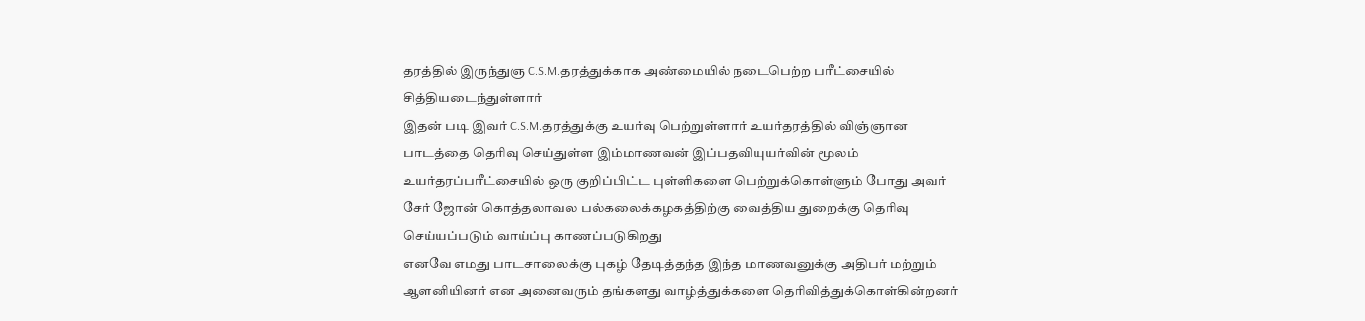தரத்தில் இருந்துஞ C.S.M.தரத்துக்காக அண்மையில் நடைபெற்ற பரீட்சையில் சித்தியடைந்துள்ளார்
இதன் படி இவர் C.S.M.தரத்துக்கு உயர்வு பெற்றுள்ளார் உயர்தரத்தில் விஞ்ஞான பாடத்தை தெரிவு செய்துள்ள இம்மாணவன் இப்பதவியுயர்வின் மூலம் உயர்தரப்பரீட்சையில் ஒரு குறிப்பிட்ட புள்ளிகளை பெற்றுக்கொள்ளும் போது அவர் சேர் ஜோன் கொத்தலாவல பல்கலைக்கழகத்திற்கு வைத்திய துறைக்கு தெரிவு செய்யப்படும் வாய்ப்பு காணப்படுகிறது
எனவே எமது பாடசாலைக்கு புகழ் தேடித்தந்த இந்த மாணவனுக்கு அதிபர் மற்றும் ஆளனியினர் என அனைவரும் தங்களது வாழ்த்துக்களை தெரிவித்துக்கொள்கின்றனர்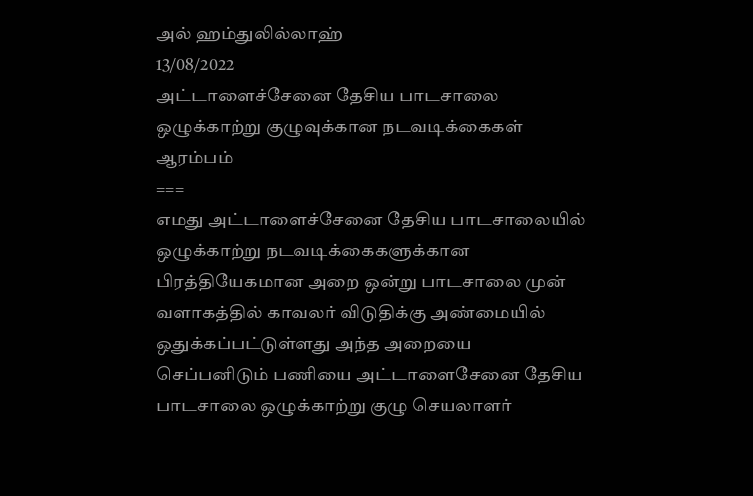அல் ஹம்துலில்லாஹ்
13/08/2022
அட்டாளைச்சேனை தேசிய பாடசாலை ஒழுக்காற்று குழுவுக்கான நடவடிக்கைகள் ஆரம்பம்
===
எமது அட்டாளைச்சேனை தேசிய பாடசாலையில் ஒழுக்காற்று நடவடிக்கைகளுக்கான பிரத்தியேகமான அறை ஒன்று பாடசாலை முன் வளாகத்தில் காவலர் விடுதிக்கு அண்மையில் ஒதுக்கப்பட்டுள்ளது அந்த அறையை செப்பனிடும் பணியை அட்டாளைசேனை தேசிய பாடசாலை ஒழுக்காற்று குழு செயலாளர்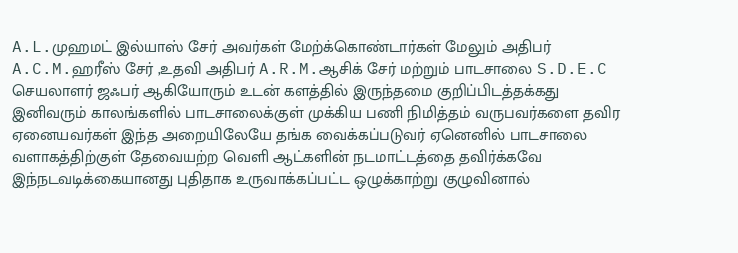A.L.முஹமட் இல்யாஸ் சேர் அவர்கள் மேற்க்கொண்டார்கள் மேலும் அதிபர் A.C.M.ஹரீஸ் சேர் ,உதவி அதிபர் A.R.M.ஆசிக் சேர் மற்றும் பாடசாலை S.D.E.C செயலாளர் ஜஃபர் ஆகியோரும் உடன் களத்தில் இருந்தமை குறிப்பிடத்தக்கது
இனிவரும் காலங்களில் பாடசாலைக்குள் முக்கிய பணி நிமித்தம் வருபவர்களை தவிர ஏனையவர்கள் இந்த அறையிலேயே தங்க வைக்கப்படுவர் ஏனெனில் பாடசாலை வளாகத்திற்குள் தேவையற்ற வெளி ஆட்களின் நடமாட்டத்தை தவிர்க்கவே இந்நடவடிக்கையானது புதிதாக உருவாக்கப்பட்ட ஒழுக்காற்று குழுவினால்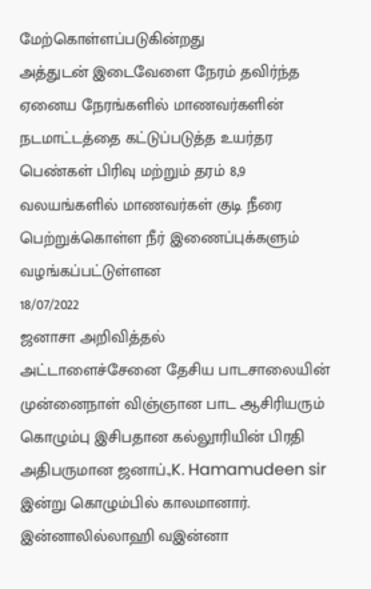மேற்கொள்ளப்படுகின்றது
அத்துடன் இடைவேளை நேரம் தவிர்ந்த ஏனைய நேரங்களில் மாணவர்களின் நடமாட்டத்தை கட்டுப்படுத்த உயர்தர பெண்கள் பிரிவு மற்றும் தரம் 8,9 வலயங்களில் மாணவர்கள் குடி நீரை பெற்றுக்கொள்ள நீர் இணைப்புக்களும் வழங்கப்பட்டுள்ளன
18/07/2022
ஜனாசா அறிவித்தல்
அட்டாளைச்சேனை தேசிய பாடசாலையின் முன்னைநாள் விஞ்ஞான பாட ஆசிரியரும் கொழும்பு இசிபதான கல்லூரியின் பிரதி அதிபருமான ஜனாப்.,K. Hamamudeen sir இன்று கொழும்பில் காலமானார். இன்னாலில்லாஹி வஇன்னா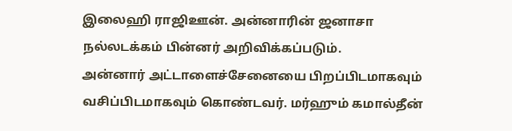இலைஹி ராஜிஊன். அன்னாரின் ஜனாசா நல்லடக்கம் பின்னர் அறிவிக்கப்படும்.
அன்னார் அட்டாளைச்சேனையை பிறப்பிடமாகவும் வசிப்பிடமாகவும் கொண்டவர். மர்ஹும் கமால்தீன்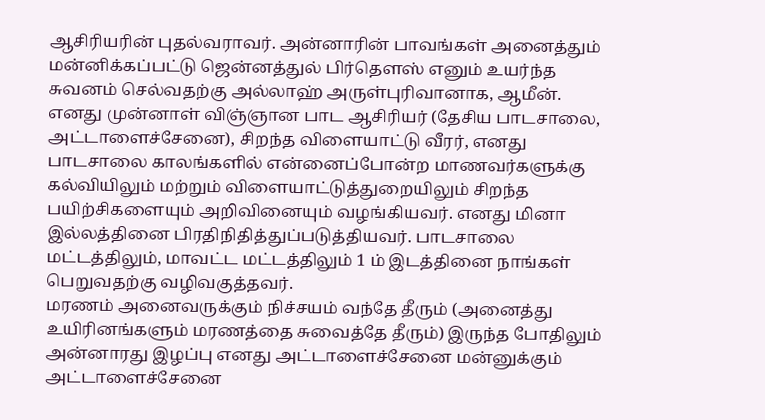ஆசிரியரின் புதல்வராவர். அன்னாரின் பாவங்கள் அனைத்தும் மன்னிக்கப்பட்டு ஜென்னத்துல் பிர்தெளஸ் எனும் உயர்ந்த சுவனம் செல்வதற்கு அல்லாஹ் அருள்புரிவானாக, ஆமீன்.
எனது முன்னாள் விஞ்ஞான பாட ஆசிரியர் (தேசிய பாடசாலை, அட்டாளைச்சேனை), சிறந்த விளையாட்டு வீரர், எனது பாடசாலை காலங்களில் என்னைப்போன்ற மாணவர்களுக்கு கல்வியிலும் மற்றும் விளையாட்டுத்துறையிலும் சிறந்த பயிற்சிகளையும் அறிவினையும் வழங்கியவர். எனது மினா இல்லத்தினை பிரதிநிதித்துப்படுத்தியவர். பாடசாலை மட்டத்திலும், மாவட்ட மட்டத்திலும் 1 ம் இடத்தினை நாங்கள் பெறுவதற்கு வழிவகுத்தவர்.
மரணம் அனைவருக்கும் நிச்சயம் வந்தே தீரும் (அனைத்து உயிரினங்களும் மரணத்தை சுவைத்தே தீரும்) இருந்த போதிலும் அன்னாரது இழப்பு எனது அட்டாளைச்சேனை மன்னுக்கும் அட்டாளைச்சேனை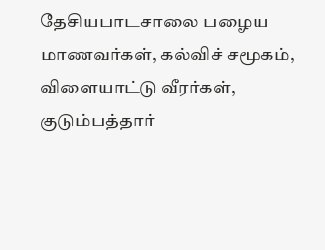தேசியபாடசாலை பழைய மாணவர்கள், கல்விச் சமூகம், விளையாட்டு வீரர்கள், குடும்பத்தார்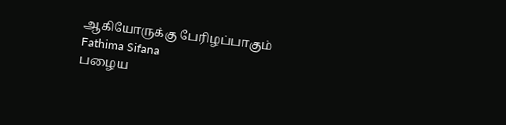ஆகியோருக்கு பேரிழப்பாகும்
Fathima Sifana
பழைய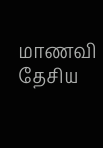மாணவி
தேசிய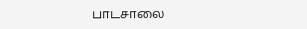பாடசாலை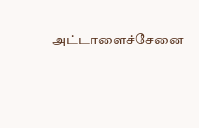அட்டாளைச்சேனை